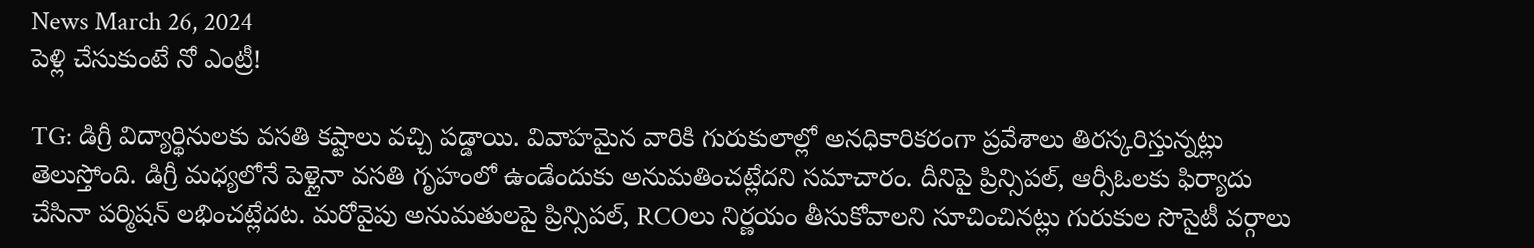News March 26, 2024
పెళ్లి చేసుకుంటే నో ఎంట్రీ!

TG: డిగ్రీ విద్యార్థినులకు వసతి కష్టాలు వచ్చి పడ్డాయి. వివాహమైన వారికి గురుకులాల్లో అనధికారికరంగా ప్రవేశాలు తిరస్కరిస్తున్నట్లు తెలుస్తోంది. డిగ్రీ మధ్యలోనే పెళ్లైనా వసతి గృహంలో ఉండేందుకు అనుమతించట్లేదని సమాచారం. దీనిపై ప్రిన్సిపల్, ఆర్సీఓలకు ఫిర్యాదు చేసినా పర్మిషన్ లభించట్లేదట. మరోవైపు అనుమతులపై ప్రిన్సిపల్, RCOలు నిర్ణయం తీసుకోవాలని సూచించినట్లు గురుకుల సొసైటీ వర్గాలు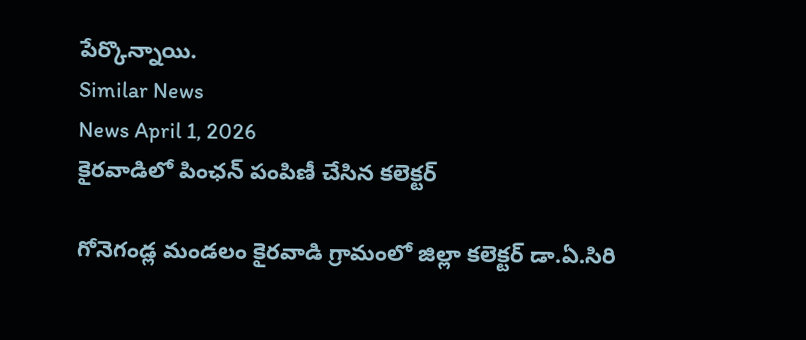పేర్కొన్నాయి.
Similar News
News April 1, 2026
కైరవాడిలో పింఛన్ పంపిణీ చేసిన కలెక్టర్

గోనెగండ్ల మండలం కైరవాడి గ్రామంలో జిల్లా కలెక్టర్ డా.ఏ.సిరి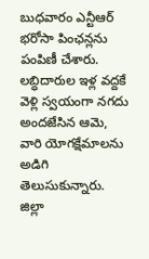బుధవారం ఎన్టీఆర్ భరోసా పింఛన్లను పంపిణీ చేశారు. లబ్ధిదారుల ఇళ్ల వద్దకే వెళ్లి స్వయంగా నగదు అందజేసిన ఆమె, వారి యోగక్షేమాలను అడిగి తెలుసుకున్నారు. జిల్లా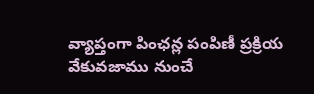వ్యాప్తంగా పింఛన్ల పంపిణీ ప్రక్రియ వేకువజాము నుంచే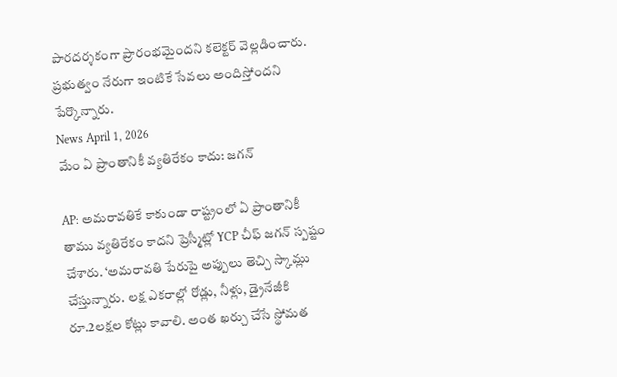పారదర్శకంగా ప్రారంభమైందని కలెక్టర్ వెల్లడించారు. ప్రభుత్వం నేరుగా ఇంటికే సేవలు అందిస్తోందని పేర్కొన్నారు.
News April 1, 2026
మేం ఏ ప్రాంతానికీ వ్యతిరేకం కాదు: జగన్

AP: అమరావతికే కాకుండా రాష్ట్రంలో ఏ ప్రాంతానికీ తాము వ్యతిరేకం కాదని ప్రెస్మీట్లో YCP చీఫ్ జగన్ స్పష్టం చేశారు. ‘అమరావతి పేరుపై అప్పులు తెచ్చి స్కామ్లు చేస్తున్నారు. లక్ష ఎకరాల్లో రోడ్లు, నీళ్లు, డ్రైనేజీకి రూ.2లక్షల కోట్లు కావాలి. అంత ఖర్చు చేసే స్థోమత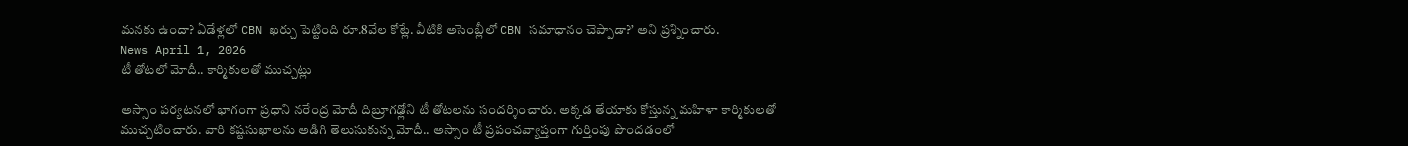మనకు ఉందా? ఏడేళ్లలో CBN ఖర్చు పెట్టింది రూ.8వేల కోట్లే. వీటికి అసెంబ్లీలో CBN సమాధానం చెప్పాడా?’ అని ప్రశ్నించారు.
News April 1, 2026
టీ తోటలో మోదీ.. కార్మికులతో ముచ్చట్లు

అస్సాం పర్యటనలో భాగంగా ప్రధాని నరేంద్ర మోదీ దిబ్రూగఢ్లోని టీ తోటలను సందర్శించారు. అక్కడ తేయాకు కోస్తున్న మహిళా కార్మికులతో ముచ్చటించారు. వారి కష్టసుఖాలను అడిగి తెలుసుకున్న మోదీ.. అస్సాం టీ ప్రపంచవ్యాప్తంగా గుర్తింపు పొందడంలో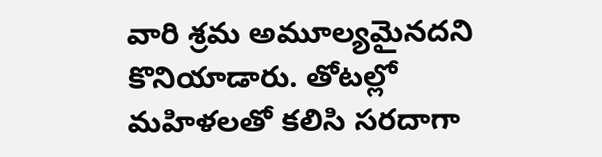వారి శ్రమ అమూల్యమైనదని కొనియాడారు. తోటల్లో మహిళలతో కలిసి సరదాగా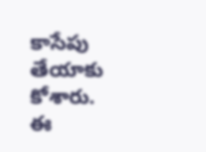కాసేపు తేయాకు కోశారు. ఈ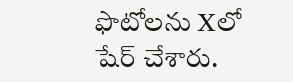ఫొటోలను Xలో షేర్ చేశారు.